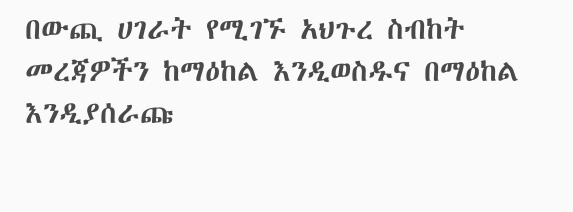በውጪ ሀገራት የሚገኙ አህጉረ ስብከት መረጃዎችን ከማዕከል እንዲወስዱና በማዕከል እንዲያሰራጩ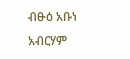ብፁዕ አቡነ አብርሃም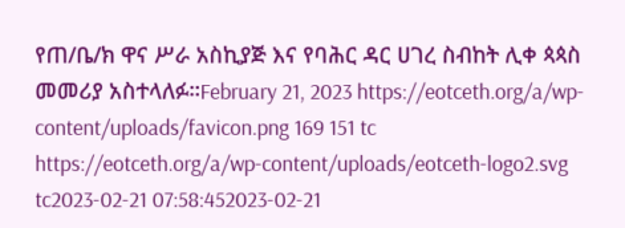የጠ/ቤ/ክ ዋና ሥራ አስኪያጅ እና የባሕር ዳር ሀገረ ስብከት ሊቀ ጳጳስ መመሪያ አስተላለፉ።February 21, 2023 https://eotceth.org/a/wp-content/uploads/favicon.png 169 151 tc https://eotceth.org/a/wp-content/uploads/eotceth-logo2.svg tc2023-02-21 07:58:452023-02-21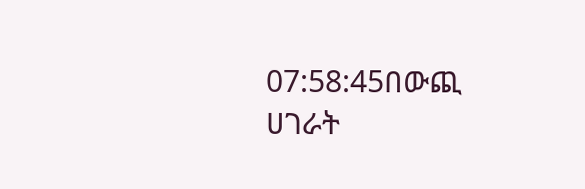07:58:45በውጪ ሀገራት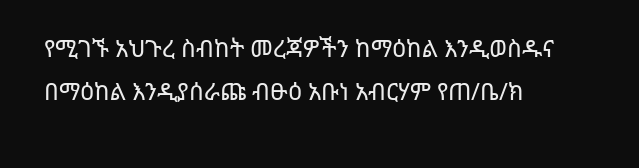የሚገኙ አህጉረ ስብከት መረጃዎችን ከማዕከል እንዲወስዱና በማዕከል እንዲያሰራጩ ብፁዕ አቡነ አብርሃም የጠ/ቤ/ክ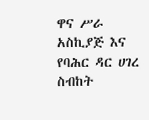ዋና ሥራ አስኪያጅ እና የባሕር ዳር ሀገረ ስብከት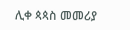ሊቀ ጳጳስ መመሪያ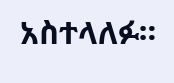አስተላለፉ።